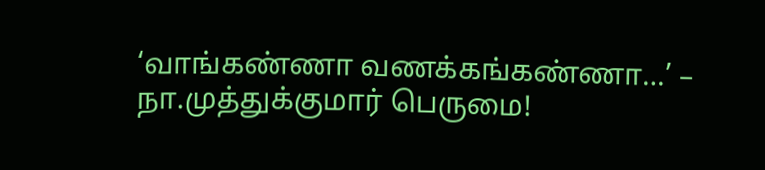‘வாங்கண்ணா வணக்கங்கண்ணா…’ – நா.முத்துக்குமார் பெருமை!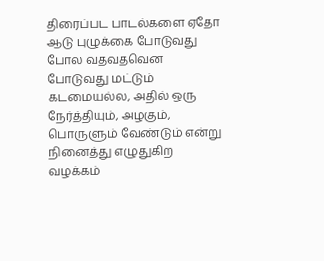திரைப்பட பாடல்களை ஏதோ ஆடு புழுக்கை போடுவது போல வதவதவென போடுவது மட்டும் கடமையல்ல, அதில் ஒரு நேர்த்தியும், அழகும், பொருளும் வேண்டும் என்று நினைத்து எழுதுகிற வழக்கம்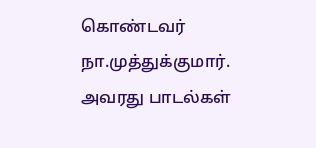கொண்டவர் நா.முத்துக்குமார். அவரது பாடல்கள்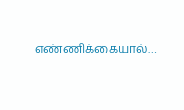எண்ணிக்கையால்…